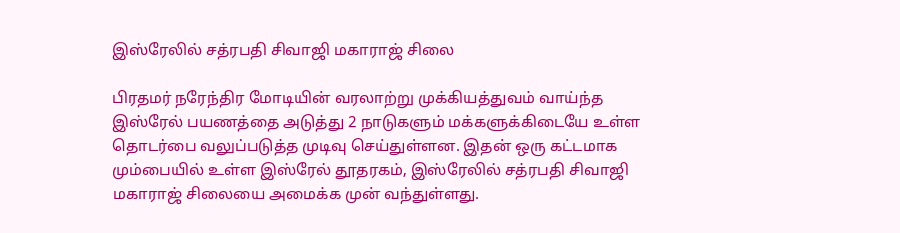இஸ்ரேலில் சத்ரபதி சிவாஜி மகாராஜ் சிலை

பிரதமர் நரேந்திர மோடியின் வரலாற்று முக்கியத்துவம் வாய்ந்த இஸ்ரேல் பயணத்தை அடுத்து 2 நாடுகளும் மக்களுக்கிடையே உள்ள தொடர்பை வலுப்படுத்த முடிவு செய்துள்ளன. இதன் ஒரு கட்டமாக மும்பையில் உள்ள இஸ்ரேல் தூதரகம், இஸ்ரேலில் சத்ரபதி சிவாஜி மகாராஜ் சிலையை அமைக்க முன் வந்துள்ளது.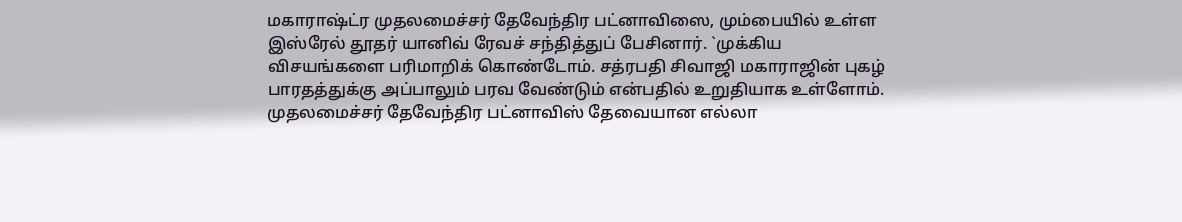மகாராஷ்ட்ர முதலமைச்சர் தேவேந்திர பட்னாவிஸை, மும்பையில் உள்ள இஸ்ரேல் தூதர் யானிவ் ரேவச் சந்தித்துப் பேசினார். `முக்கிய விசயங்களை பரிமாறிக் கொண்டோம். சத்ரபதி சிவாஜி மகாராஜின் புகழ் பாரதத்துக்கு அப்பாலும் பரவ வேண்டும் என்பதில் உறுதியாக உள்ளோம். முதலமைச்சர் தேவேந்திர பட்னாவிஸ் தேவையான எல்லா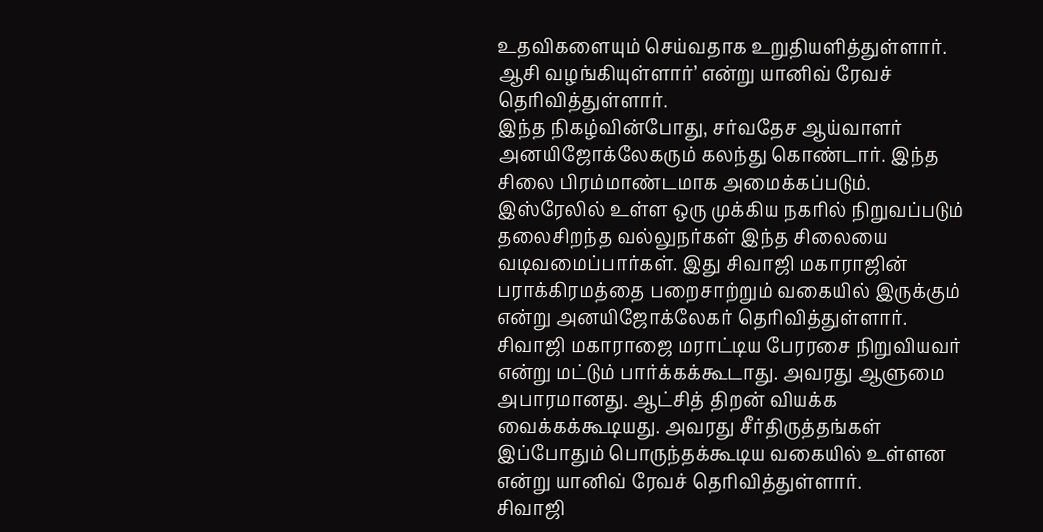உதவிகளையும் செய்வதாக உறுதியளித்துள்ளார். ஆசி வழங்கியுள்ளார்’ என்று யானிவ் ரேவச் தெரிவித்துள்ளார்.
இந்த நிகழ்வின்போது, சர்வதேச ஆய்வாளர் அனயிஜோக்லேகரும் கலந்து கொண்டார். இந்த சிலை பிரம்மாண்டமாக அமைக்கப்படும். இஸ்ரேலில் உள்ள ஒரு முக்கிய நகரில் நிறுவப்படும் தலைசிறந்த வல்லுநர்கள் இந்த சிலையை வடிவமைப்பார்கள். இது சிவாஜி மகாராஜின் பராக்கிரமத்தை பறைசாற்றும் வகையில் இருக்கும் என்று அனயிஜோக்லேகர் தெரிவித்துள்ளார்.
சிவாஜி மகாராஜை மராட்டிய பேரரசை நிறுவியவர் என்று மட்டும் பார்க்கக்கூடாது. அவரது ஆளுமை அபாரமானது. ஆட்சித் திறன் வியக்க வைக்கக்கூடியது. அவரது சீர்திருத்தங்கள் இப்போதும் பொருந்தக்கூடிய வகையில் உள்ளன என்று யானிவ் ரேவச் தெரிவித்துள்ளார்.
சிவாஜி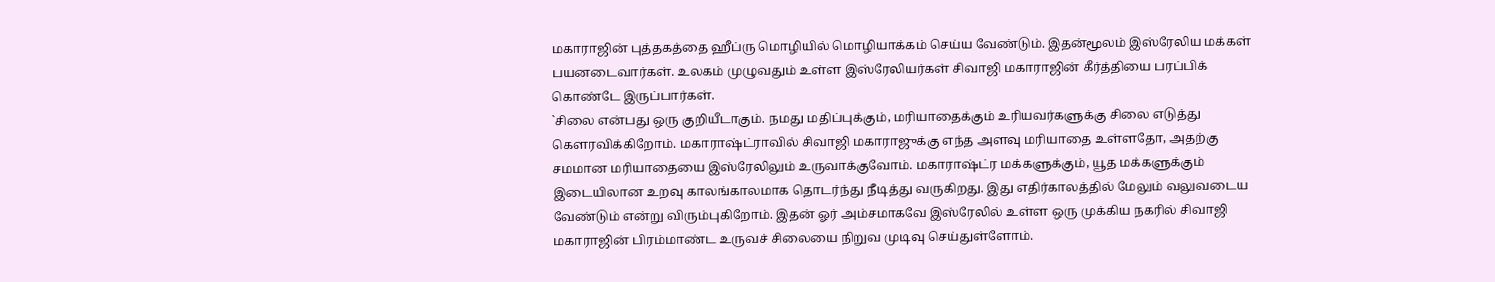மகாராஜின் புத்தகத்தை ஹீப்ரு மொழியில் மொழியாக்கம் செய்ய வேண்டும். இதன்மூலம் இஸ்ரேலிய மக்கள் பயனடைவார்கள். உலகம் முழுவதும் உள்ள இஸ்ரேலியர்கள் சிவாஜி மகாராஜின் கீர்த்தியை பரப்பிக் கொண்டே இருப்பார்கள்.
`சிலை என்பது ஒரு குறியீடாகும். நமது மதிப்புக்கும், மரியாதைக்கும் உரியவர்களுக்கு சிலை எடுத்து கெளரவிக்கிறோம். மகாராஷ்ட்ராவில் சிவாஜி மகாராஜுக்கு எந்த அளவு மரியாதை உள்ளதோ, அதற்கு சமமான மரியாதையை இஸ்ரேலிலும் உருவாக்குவோம். மகாராஷ்ட்ர மக்களுக்கும், யூத மக்களுக்கும் இடையிலான உறவு காலங்காலமாக தொடர்ந்து நீடித்து வருகிறது. இது எதிர்காலத்தில் மேலும் வலுவடைய வேண்டும் என்று விரும்புகிறோம். இதன் ஓர் அம்சமாகவே இஸ்ரேலில் உள்ள ஒரு முக்கிய நகரில் சிவாஜி மகாராஜின் பிரம்மாண்ட உருவச் சிலையை நிறுவ முடிவு செய்துள்ளோம்.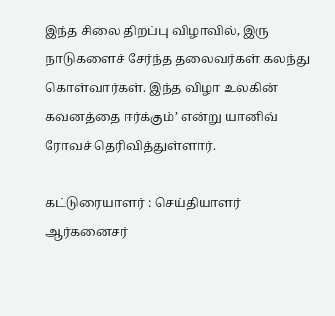இந்த சிலை திறப்பு விழாவில், இரு நாடுகளைச் சேர்ந்த தலைவர்கள் கலந்து கொள்வார்கள். இந்த விழா உலகின் கவனத்தை ஈர்க்கும்’ என்று யானிவ் ரோவச் தெரிவித்துள்ளார்.

கட்டுரையாளர் : செய்தியாளர்
ஆர்கனைசர்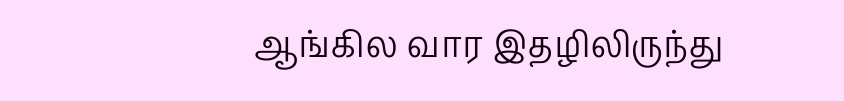ஆங்கில வார இதழிலிருந்து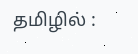தமிழில் :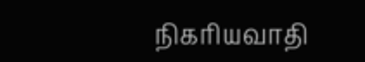நிகரியவாதி